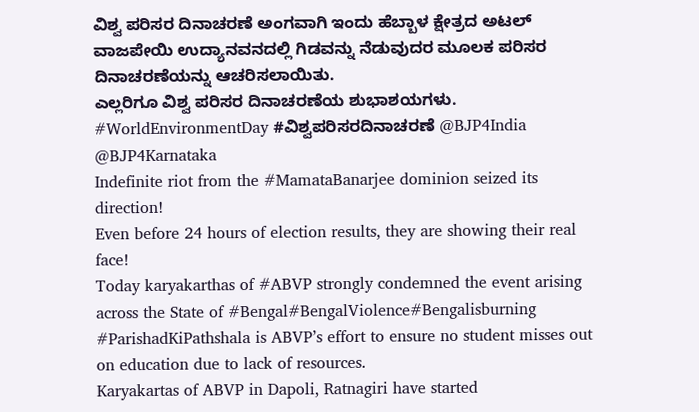ವಿಶ್ವ ಪರಿಸರ ದಿನಾಚರಣೆ ಅಂಗವಾಗಿ ಇಂದು ಹೆಬ್ಬಾಳ ಕ್ಷೇತ್ರದ ಅಟಲ್ ವಾಜಪೇಯಿ ಉದ್ಯಾನವನದಲ್ಲಿ ಗಿಡವನ್ನು ನೆಡುವುದರ ಮೂಲಕ ಪರಿಸರ ದಿನಾಚರಣೆಯನ್ನು ಆಚರಿಸಲಾಯಿತು.
ಎಲ್ಲರಿಗೂ ವಿಶ್ವ ಪರಿಸರ ದಿನಾಚರಣೆಯ ಶುಭಾಶಯಗಳು.
#WorldEnvironmentDay #ವಿಶ್ವಪರಿಸರದಿನಾಚರಣೆ @BJP4India @BJP4Karnataka
Indefinite riot from the #MamataBanarjee dominion seized its direction!
Even before 24 hours of election results, they are showing their real face!
Today karyakarthas of #ABVP strongly condemned the event arising across the State of #Bengal#BengalViolence#Bengalisburning
#ParishadKiPathshala is ABVP’s effort to ensure no student misses out on education due to lack of resources.
Karyakartas of ABVP in Dapoli, Ratnagiri have started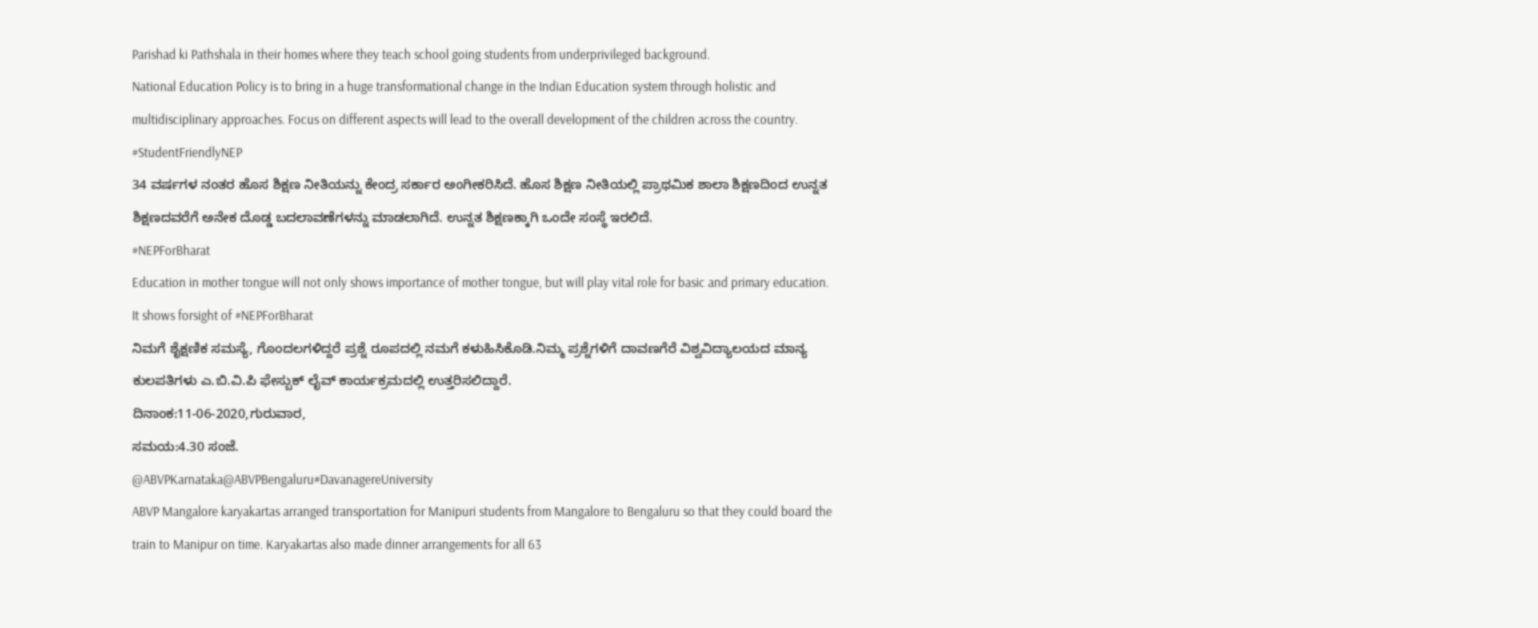Parishad ki Pathshala in their homes where they teach school going students from underprivileged background.
National Education Policy is to bring in a huge transformational change in the Indian Education system through holistic and multidisciplinary approaches. Focus on different aspects will lead to the overall development of the children across the country. #StudentFriendlyNEP
34 ವರ್ಷಗಳ ನಂತರ ಹೊಸ ಶಿಕ್ಷಣ ನೀತಿಯನ್ನು ಕೇಂದ್ರ ಸರ್ಕಾರ ಅಂಗೀಕರಿಸಿದೆ. ಹೊಸ ಶಿಕ್ಷಣ ನೀತಿಯಲ್ಲಿ ಪ್ರಾಥಮಿಕ ಶಾಲಾ ಶಿಕ್ಷಣದಿಂದ ಉನ್ನತ ಶಿಕ್ಷಣದವರೆಗೆ ಅನೇಕ ದೊಡ್ಡ ಬದಲಾವಣೆಗಳನ್ನು ಮಾಡಲಾಗಿದೆ. ಉನ್ನತ ಶಿಕ್ಷಣಕ್ಕಾಗಿ ಒಂದೇ ಸಂಸ್ಥೆ ಇರಲಿದೆ.
#NEPForBharat
Education in mother tongue will not only shows importance of mother tongue, but will play vital role for basic and primary education. It shows forsight of #NEPForBharat
ನಿಮಗೆ ಶೈಕ್ಷಣಿಕ ಸಮಸ್ಯೆ, ಗೊಂದಲಗಳಿದ್ದರೆ ಪ್ರಶ್ನೆ ರೂಪದಲ್ಲಿ ನಮಗೆ ಕಳುಹಿಸಿಕೊಡಿ.ನಿಮ್ಮ ಪ್ರಶ್ನೆಗಳಿಗೆ ದಾವಣಗೆರೆ ವಿಶ್ವವಿದ್ಯಾಲಯದ ಮಾನ್ಯ ಕುಲಪತಿಗಳು ಎ.ಬಿ.ವಿ.ಪಿ ಫೇಸ್ಬುಕ್ ಲೈವ್ ಕಾರ್ಯಕ್ರಮದಲ್ಲಿ ಉತ್ತರಿಸಲಿದ್ದಾರೆ.
ದಿನಾಂಕ:11-06-2020,ಗುರುವಾರ,
ಸಮಯ:4.30 ಸಂಜೆ.
@ABVPKarnataka@ABVPBengaluru#DavanagereUniversity
ABVP Mangalore karyakartas arranged transportation for Manipuri students from Mangalore to Bengaluru so that they could board the train to Manipur on time. Karyakartas also made dinner arrangements for all 63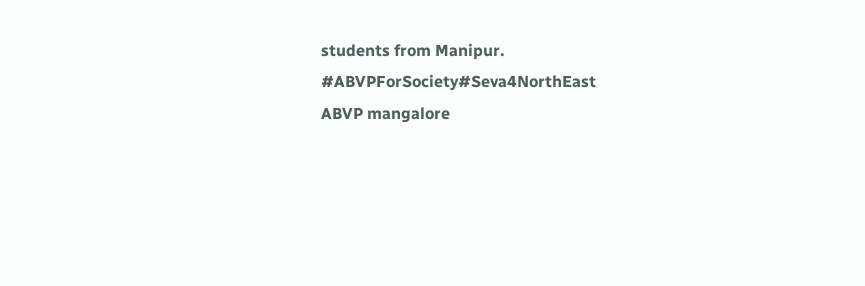students from Manipur.
#ABVPForSociety#Seva4NorthEast
ABVP mangalore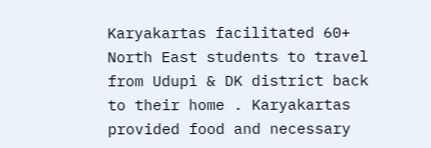Karyakartas facilitated 60+ North East students to travel from Udupi & DK district back to their home . Karyakartas provided food and necessary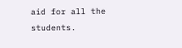aid for all the students.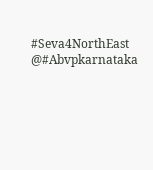#Seva4NorthEast @#Abvpkarnataka